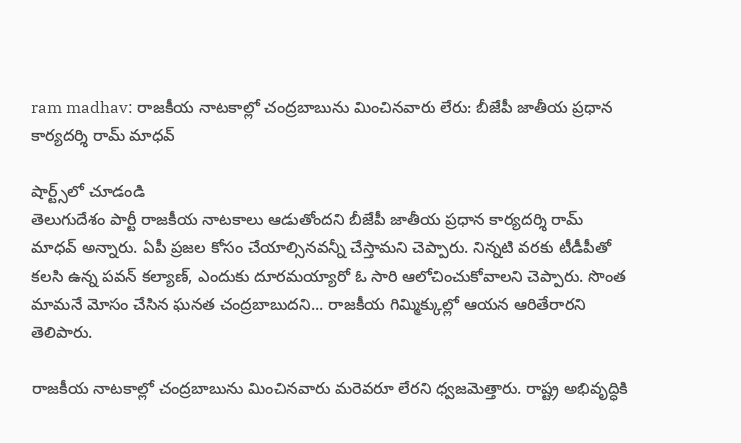ram madhav: రాజకీయ నాటకాల్లో చంద్రబాబును మించినవారు లేరు: బీజేపీ జాతీయ ప్రధాన కార్యదర్శి రామ్ మాధవ్

షార్ట్స్‌లో చూడండి
తెలుగుదేశం పార్టీ రాజకీయ నాటకాలు ఆడుతోందని బీజేపీ జాతీయ ప్రధాన కార్యదర్శి రామ్ మాధవ్ అన్నారు. ఏపీ ప్రజల కోసం చేయాల్సినవన్నీ చేస్తామని చెప్పారు. నిన్నటి వరకు టీడీపీతో కలసి ఉన్న పవన్ కల్యాణ్, ఎందుకు దూరమయ్యారో ఓ సారి ఆలోచించుకోవాలని చెప్పారు. సొంత మామనే మోసం చేసిన ఘనత చంద్రబాబుదని... రాజకీయ గిమ్మిక్కుల్లో ఆయన ఆరితేరారని తెలిపారు.

రాజకీయ నాటకాల్లో చంద్రబాబును మించినవారు మరెవరూ లేరని ధ్వజమెత్తారు. రాష్ట్ర అభివృద్ధికి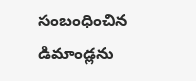సంబంధించిన డిమాండ్లను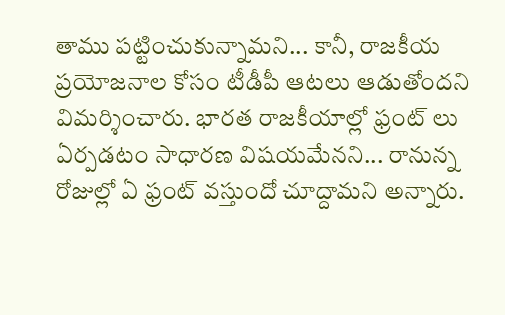తాము పట్టించుకున్నామని... కానీ, రాజకీయ ప్రయోజనాల కోసం టీడీపీ ఆటలు ఆడుతోందని విమర్శించారు. భారత రాజకీయాల్లో ఫ్రంట్ లు ఏర్పడటం సాధారణ విషయమేనని... రానున్న రోజుల్లో ఏ ఫ్రంట్ వస్తుందో చూద్దామని అన్నారు.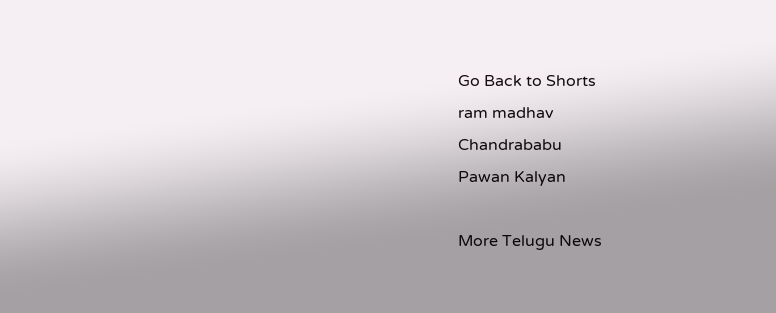Go Back to Shorts
ram madhav
Chandrababu
Pawan Kalyan

More Telugu News